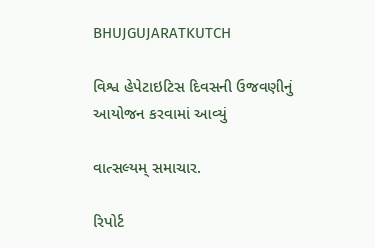BHUJGUJARATKUTCH

વિશ્વ હેપેટાઇટિસ દિવસની ઉજવણીનું આયોજન કરવામાં આવ્યું

વાત્સલ્યમ્ સમાચાર.

રિપોર્ટ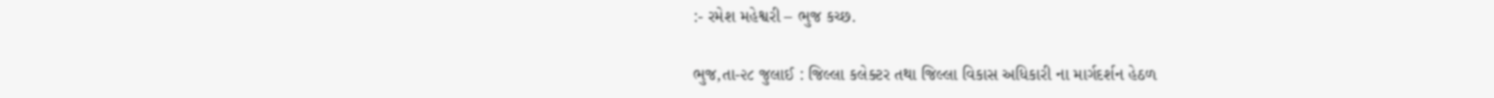:- રમેશ મહેશ્વરી – ભુજ કચ્છ.

ભુજ,તા-૨૮ જુલાઈ : જિલ્લા કલેક્ટર તથા જિલ્લા વિકાસ અધિકારી ના માર્ગદર્શન હેઠળ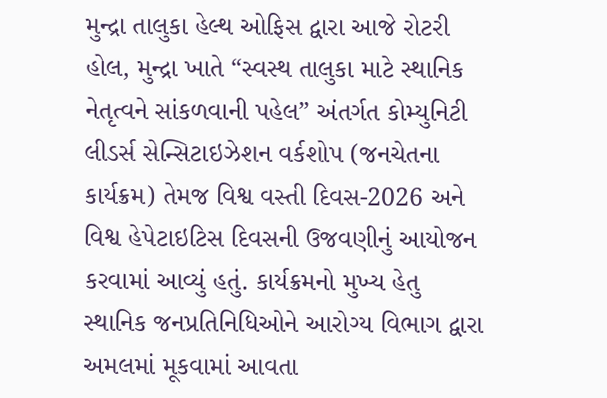મુન્દ્રા તાલુકા હેલ્થ ઓફિસ દ્વારા આજે રોટરી હોલ, મુન્દ્રા ખાતે “સ્વસ્થ તાલુકા માટે સ્થાનિક નેતૃત્વને સાંકળવાની પહેલ” અંતર્ગત કોમ્યુનિટી લીડર્સ સેન્સિટાઇઝેશન વર્કશોપ (જનચેતના કાર્યક્રમ) તેમજ વિશ્વ વસ્તી દિવસ-2026 અને વિશ્વ હેપેટાઇટિસ દિવસની ઉજવણીનું આયોજન કરવામાં આવ્યું હતું. કાર્યક્રમનો મુખ્ય હેતુ સ્થાનિક જનપ્રતિનિધિઓને આરોગ્ય વિભાગ દ્વારા અમલમાં મૂકવામાં આવતા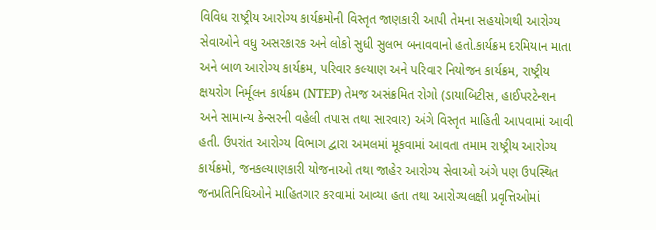વિવિધ રાષ્ટ્રીય આરોગ્ય કાર્યક્રમોની વિસ્તૃત જાણકારી આપી તેમના સહયોગથી આરોગ્ય સેવાઓને વધુ અસરકારક અને લોકો સુધી સુલભ બનાવવાનો હતો.કાર્યક્રમ દરમિયાન માતા અને બાળ આરોગ્ય કાર્યક્રમ, પરિવાર કલ્યાણ અને પરિવાર નિયોજન કાર્યક્રમ, રાષ્ટ્રીય ક્ષયરોગ નિર્મૂલન કાર્યક્રમ (NTEP) તેમજ અસંક્રમિત રોગો (ડાયાબિટીસ, હાઈપરટેન્શન અને સામાન્ય કેન્સરની વહેલી તપાસ તથા સારવાર) અંગે વિસ્તૃત માહિતી આપવામાં આવી હતી. ઉપરાંત આરોગ્ય વિભાગ દ્વારા અમલમાં મૂકવામાં આવતા તમામ રાષ્ટ્રીય આરોગ્ય કાર્યક્રમો, જનકલ્યાણકારી યોજનાઓ તથા જાહેર આરોગ્ય સેવાઓ અંગે પણ ઉપસ્થિત જનપ્રતિનિધિઓને માહિતગાર કરવામાં આવ્યા હતા તથા આરોગ્યલક્ષી પ્રવૃત્તિઓમાં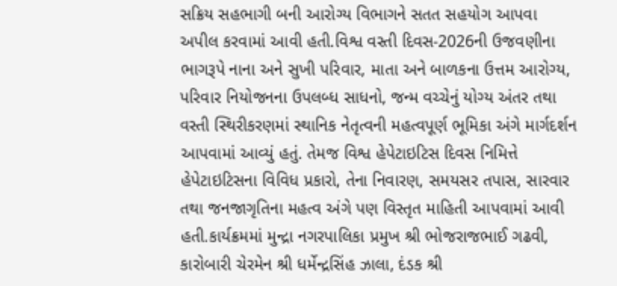સક્રિય સહભાગી બની આરોગ્ય વિભાગને સતત સહયોગ આપવા અપીલ કરવામાં આવી હતી.વિશ્વ વસ્તી દિવસ-2026ની ઉજવણીના ભાગરૂપે નાના અને સુખી પરિવાર, માતા અને બાળકના ઉત્તમ આરોગ્ય, પરિવાર નિયોજનના ઉપલબ્ધ સાધનો, જન્મ વચ્ચેનું યોગ્ય અંતર તથા વસ્તી સ્થિરીકરણમાં સ્થાનિક નેતૃત્વની મહત્વપૂર્ણ ભૂમિકા અંગે માર્ગદર્શન આપવામાં આવ્યું હતું. તેમજ વિશ્વ હેપેટાઇટિસ દિવસ નિમિત્તે હેપેટાઇટિસના વિવિધ પ્રકારો, તેના નિવારણ, સમયસર તપાસ, સારવાર તથા જનજાગૃતિના મહત્વ અંગે પણ વિસ્તૃત માહિતી આપવામાં આવી હતી.કાર્યક્રમમાં મુન્દ્રા નગરપાલિકા પ્રમુખ શ્રી ભોજરાજભાઈ ગઢવી, કારોબારી ચેરમેન શ્રી ધર્મેન્દ્રસિંહ ઝાલા, દંડક શ્રી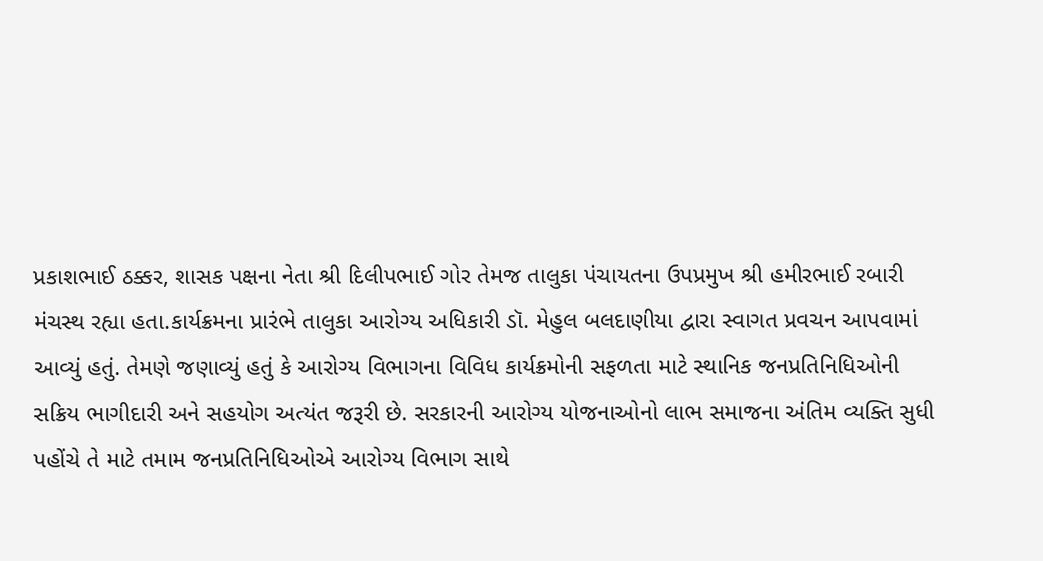પ્રકાશભાઈ ઠક્કર, શાસક પક્ષના નેતા શ્રી દિલીપભાઈ ગોર તેમજ તાલુકા પંચાયતના ઉપપ્રમુખ શ્રી હમીરભાઈ રબારી મંચસ્થ રહ્યા હતા.કાર્યક્રમના પ્રારંભે તાલુકા આરોગ્ય અધિકારી ડૉ. મેહુલ બલદાણીયા દ્વારા સ્વાગત પ્રવચન આપવામાં આવ્યું હતું. તેમણે જણાવ્યું હતું કે આરોગ્ય વિભાગના વિવિધ કાર્યક્રમોની સફળતા માટે સ્થાનિક જનપ્રતિનિધિઓની સક્રિય ભાગીદારી અને સહયોગ અત્યંત જરૂરી છે. સરકારની આરોગ્ય યોજનાઓનો લાભ સમાજના અંતિમ વ્યક્તિ સુધી પહોંચે તે માટે તમામ જનપ્રતિનિધિઓએ આરોગ્ય વિભાગ સાથે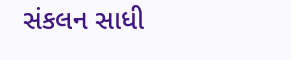સંકલન સાધી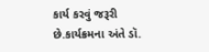કાર્ય કરવું જરૂરી છે.કાર્યક્રમના અંતે ડૉ.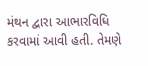મંથન દ્વારા આભારવિધિ કરવામાં આવી હતી. તેમણે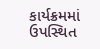કાર્યક્રમમાં ઉપસ્થિત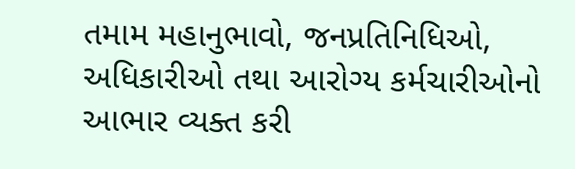તમામ મહાનુભાવો, જનપ્રતિનિધિઓ, અધિકારીઓ તથા આરોગ્ય કર્મચારીઓનો આભાર વ્યક્ત કરી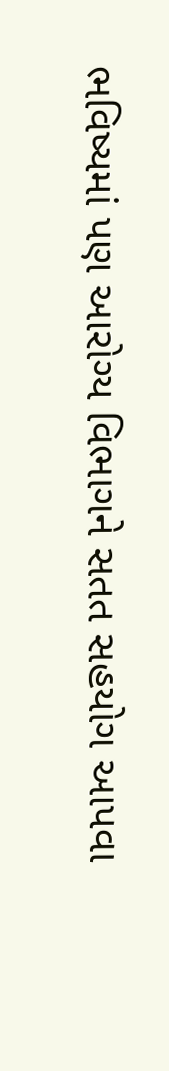ભવિષ્યમાં પણ આરોગ્ય વિભાગને સતત સહયોગ આપવા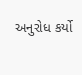અનુરોધ કર્યો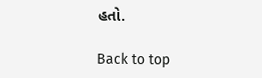હતો.

Back to top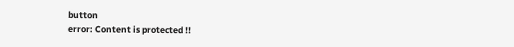button
error: Content is protected !!